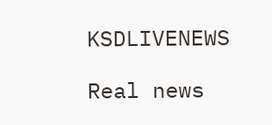KSDLIVENEWS

Real news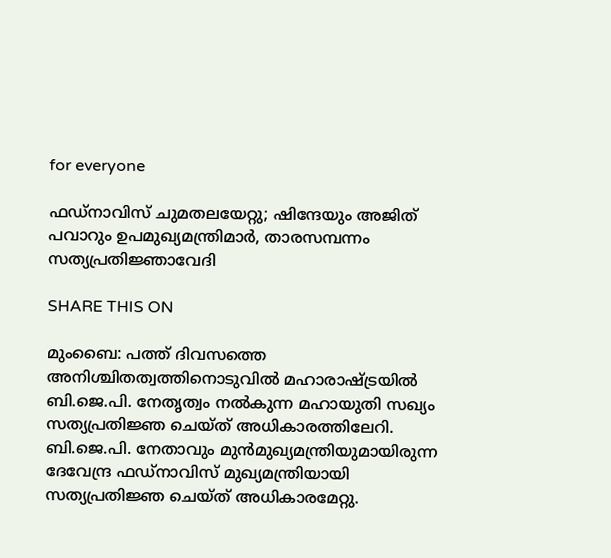for everyone

ഫഡ്‌നാവിസ് ചുമതലയേറ്റു; ഷിന്ദേയും അജിത് പവാറും ഉപമുഖ്യമന്ത്രിമാര്‍, താരസമ്പന്നം സത്യപ്രതിജ്ഞാവേദി

SHARE THIS ON

മുംബൈ: പത്ത് ദിവസത്തെ അനിശ്ചിതത്വത്തിനൊടുവില്‍ മഹാരാഷ്ട്രയില്‍ ബി.ജെ.പി. നേതൃത്വം നല്‍കുന്ന മഹായുതി സഖ്യം സത്യപ്രതിജ്ഞ ചെയ്ത് അധികാരത്തിലേറി. ബി.ജെ.പി. നേതാവും മുന്‍മുഖ്യമന്ത്രിയുമായിരുന്ന ദേവേന്ദ്ര ഫഡ്‌നാവിസ്‌ മുഖ്യമന്ത്രിയായി സത്യപ്രതിജ്ഞ ചെയ്ത്‌ അധികാരമേറ്റു.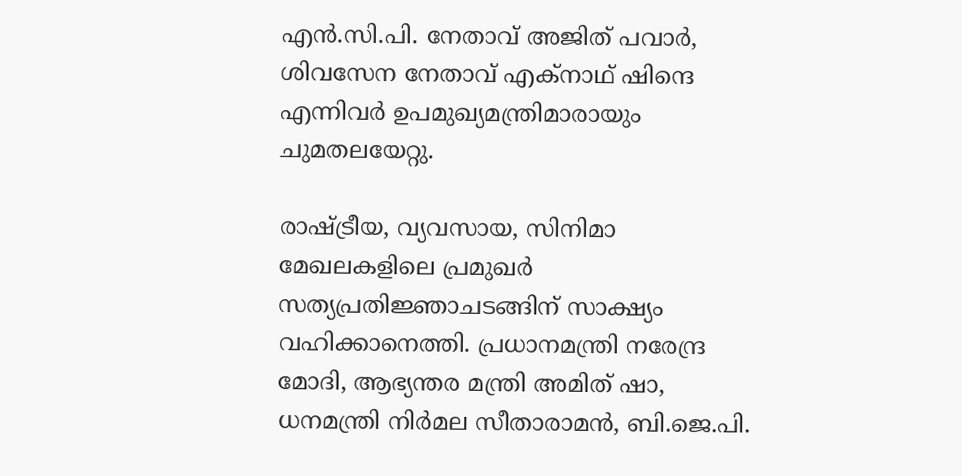എന്‍.സി.പി. നേതാവ് അജിത് പവാര്‍, ശിവസേന നേതാവ് എക്‌നാഥ് ഷിന്ദെ എന്നിവര്‍ ഉപമുഖ്യമന്ത്രിമാരായും ചുമതലയേറ്റു.

രാഷ്ട്രീയ, വ്യവസായ, സിനിമാ മേഖലകളിലെ പ്രമുഖർ സത്യപ്രതിജ്ഞാചടങ്ങിന് സാക്ഷ്യം വഹിക്കാനെത്തി. പ്രധാനമന്ത്രി നരേന്ദ്ര മോദി, ആഭ്യന്തര മന്ത്രി അമിത് ഷാ, ധനമന്ത്രി നിര്‍മല സീതാരാമന്‍, ബി.ജെ.പി.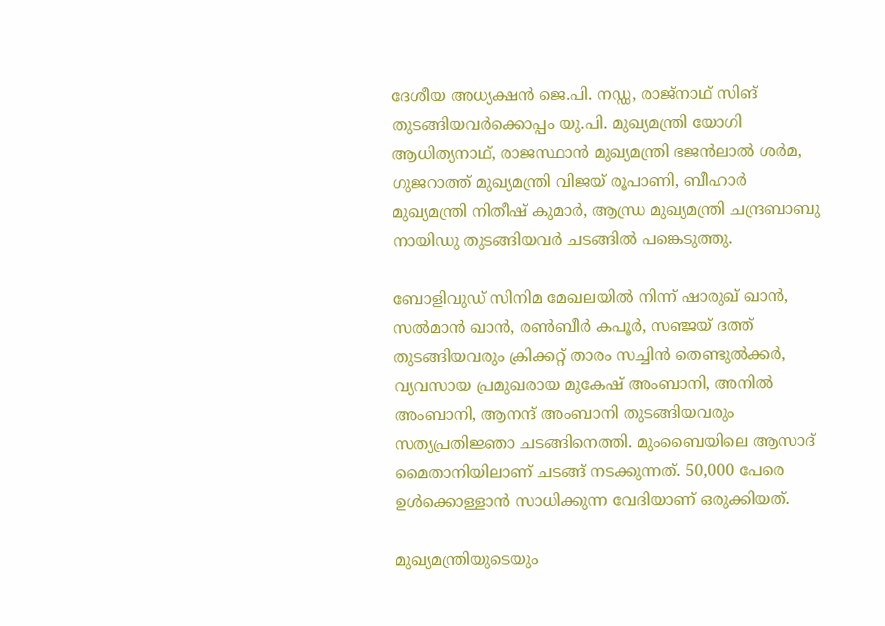ദേശീയ അധ്യക്ഷന്‍ ജെ.പി. നഡ്ഡ, രാജ്‌നാഥ് സിങ് തുടങ്ങിയവര്‍ക്കൊപ്പം യു.പി. മുഖ്യമന്ത്രി യോഗി ആധിത്യനാഥ്, രാജസ്ഥാന്‍ മുഖ്യമന്ത്രി ഭജന്‍ലാല്‍ ശര്‍മ, ഗുജറാത്ത് മുഖ്യമന്ത്രി വിജയ് രൂപാണി, ബീഹാര്‍ മുഖ്യമന്ത്രി നിതീഷ് കുമാര്‍, ആന്ധ്ര മുഖ്യമന്ത്രി ചന്ദ്രബാബു നായിഡു തുടങ്ങിയവര്‍ ചടങ്ങില്‍ പങ്കെടുത്തു.

ബോളിവുഡ് സിനിമ മേഖലയില്‍ നിന്ന് ഷാരുഖ് ഖാന്‍, സല്‍മാന്‍ ഖാന്‍, രണ്‍ബീര്‍ കപൂര്‍, സഞ്ജയ് ദത്ത് തുടങ്ങിയവരും ക്രിക്കറ്റ് താരം സച്ചിൻ തെണ്ടുല്‍ക്കര്‍, വ്യവസായ പ്രമുഖരായ മുകേഷ് അംബാനി, അനില്‍ അംബാനി, ആനന്ദ് അംബാനി തുടങ്ങിയവരും സത്യപ്രതിജ്ഞാ ചടങ്ങിനെത്തി. മുംബൈയിലെ ആസാദ് മൈതാനിയിലാണ് ചടങ്ങ് നടക്കുന്നത്. 50,000 പേരെ ഉള്‍ക്കൊള്ളാന്‍ സാധിക്കുന്ന വേദിയാണ് ഒരുക്കിയത്.

മുഖ്യമന്ത്രിയുടെയും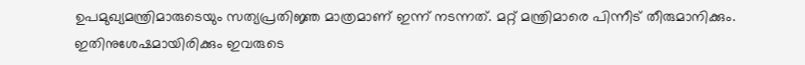ഉപമുഖ്യമന്ത്രിമാരുടെയും സത്യപ്രതിജ്ഞ മാത്രമാണ് ഇന്ന് നടന്നത്. മറ്റ് മന്ത്രിമാരെ പിന്നീട് തീരുമാനിക്കും. ഇതിനുശേഷമായിരിക്കും ഇവരുടെ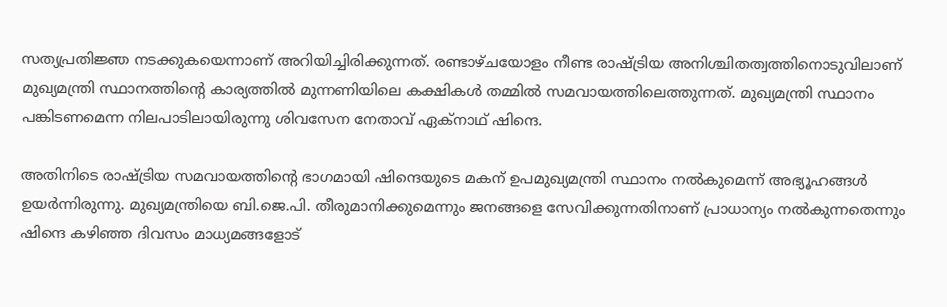സത്യപ്രതിജ്ഞ നടക്കുകയെന്നാണ് അറിയിച്ചിരിക്കുന്നത്. രണ്ടാഴ്ചയോളം നീണ്ട രാഷ്ട്രിയ അനിശ്ചിതത്വത്തിനൊടുവിലാണ് മുഖ്യമന്ത്രി സ്ഥാനത്തിന്റെ കാര്യത്തില്‍ മുന്നണിയിലെ കക്ഷികള്‍ തമ്മില്‍ സമവായത്തിലെത്തുന്നത്. മുഖ്യമന്ത്രി സ്ഥാനം പങ്കിടണമെന്ന നിലപാടിലായിരുന്നു ശിവസേന നേതാവ് ഏക്‌നാഥ് ഷിന്ദെ.

അതിനിടെ രാഷ്ട്രിയ സമവായത്തിന്റെ ഭാഗമായി ഷിന്ദെയുടെ മകന് ഉപമുഖ്യമന്ത്രി സ്ഥാനം നല്‍കുമെന്ന് അഭ്യൂഹങ്ങള്‍ ഉയര്‍ന്നിരുന്നു. മുഖ്യമന്ത്രിയെ ബി.ജെ.പി. തീരുമാനിക്കുമെന്നും ജനങ്ങളെ സേവിക്കുന്നതിനാണ് പ്രാധാന്യം നല്‍കുന്നതെന്നും ഷിന്ദെ കഴിഞ്ഞ ദിവസം മാധ്യമങ്ങളോട്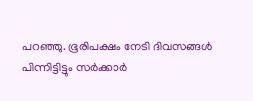പറഞ്ഞു. ഭൂരിപക്ഷം നേടി ദിവസങ്ങള്‍ പിന്നിട്ടിട്ടും സര്‍ക്കാര്‍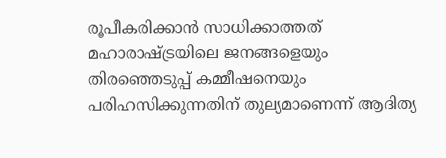രൂപീകരിക്കാന്‍ സാധിക്കാത്തത് മഹാരാഷ്ട്രയിലെ ജനങ്ങളെയും തിരഞ്ഞെടുപ്പ് കമ്മീഷനെയും പരിഹസിക്കുന്നതിന് തുല്യമാണെന്ന് ആദിത്യ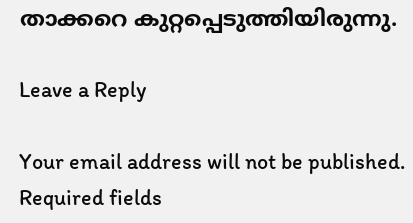താക്കറെ കുറ്റപ്പെടുത്തിയിരുന്നു.

Leave a Reply

Your email address will not be published. Required fields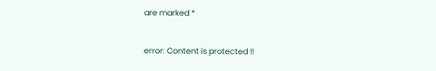are marked *

error: Content is protected !!